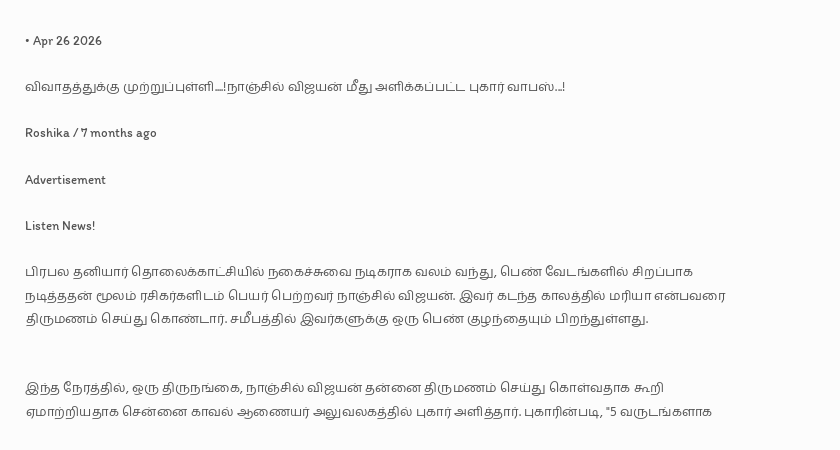• Apr 26 2026

விவாதத்துக்கு முற்றுப்புள்ளி....!நாஞ்சில் விஜயன் மீது அளிக்கப்பட்ட புகார் வாபஸ்...!

Roshika / 7 months ago

Advertisement

Listen News!

பிரபல தனியார் தொலைக்காட்சியில் நகைச்சுவை நடிகராக வலம் வந்து, பெண் வேடங்களில் சிறப்பாக நடித்ததன் மூலம் ரசிகர்களிடம் பெயர் பெற்றவர் நாஞ்சில் விஜயன். இவர் கடந்த காலத்தில் மரியா என்பவரை திருமணம் செய்து கொண்டார். சமீபத்தில் இவர்களுக்கு ஒரு பெண் குழந்தையும் பிறந்துள்ளது.


இந்த நேரத்தில், ஒரு திருநங்கை, நாஞ்சில் விஜயன் தன்னை திருமணம் செய்து கொள்வதாக கூறி ஏமாற்றியதாக சென்னை காவல் ஆணையர் அலுவலகத்தில் புகார் அளித்தார். புகாரின்படி, "5 வருடங்களாக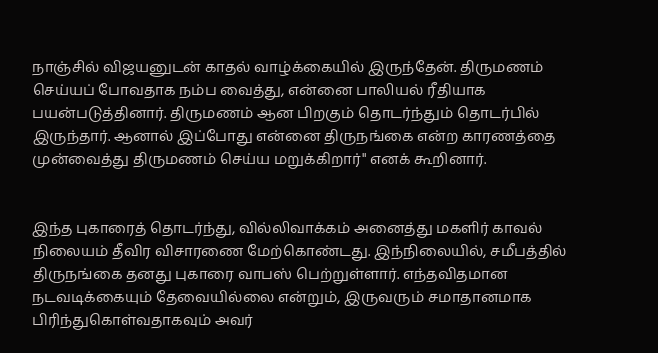நாஞ்சில் விஜயனுடன் காதல் வாழ்க்கையில் இருந்தேன். திருமணம் செய்யப் போவதாக நம்ப வைத்து, என்னை பாலியல் ரீதியாக பயன்படுத்தினார். திருமணம் ஆன பிறகும் தொடர்ந்தும் தொடர்பில் இருந்தார். ஆனால் இப்போது என்னை திருநங்கை என்ற காரணத்தை முன்வைத்து திருமணம் செய்ய மறுக்கிறார்" எனக் கூறினார்.


இந்த புகாரைத் தொடர்ந்து, வில்லிவாக்கம் அனைத்து மகளிர் காவல் நிலையம் தீவிர விசாரணை மேற்கொண்டது. இந்நிலையில், சமீபத்தில் திருநங்கை தனது புகாரை வாபஸ் பெற்றுள்ளார். எந்தவிதமான நடவடிக்கையும் தேவையில்லை என்றும், இருவரும் சமாதானமாக பிரிந்துகொள்வதாகவும் அவர்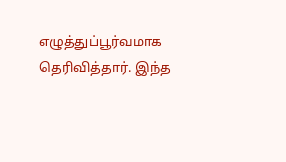எழுத்துப்பூர்வமாக தெரிவித்தார். இந்த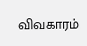விவகாரம்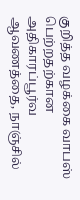குறித்த வழக்கை வாபஸ் பெற்றதற்கான அதிகாரப்பூர்வ ஆவணத்தை, நாஞ்சில்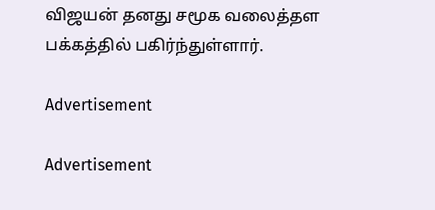விஜயன் தனது சமூக வலைத்தள பக்கத்தில் பகிர்ந்துள்ளார்.

Advertisement

Advertisement